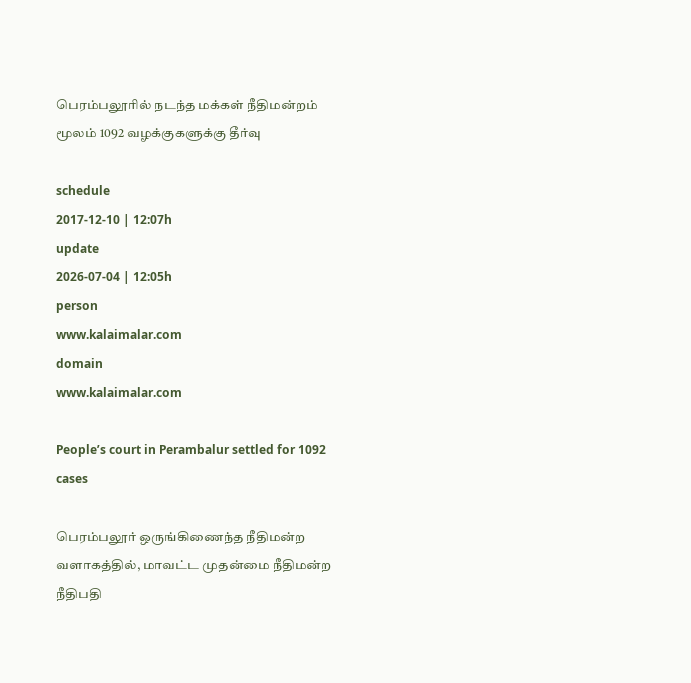பெரம்பலூரில் நடந்த மக்கள் நீதிமன்றம் மூலம் 1092 வழக்குகளுக்கு தீர்வு

schedule
2017-12-10 | 12:07h
update
2026-07-04 | 12:05h
person
www.kalaimalar.com
domain
www.kalaimalar.com

People’s court in Perambalur settled for 1092 cases

பெரம்பலூர் ஒருங்கிணைந்த நீதிமன்ற வளாகத்தில், மாவட்ட முதன்மை நீதிமன்ற நீதிபதி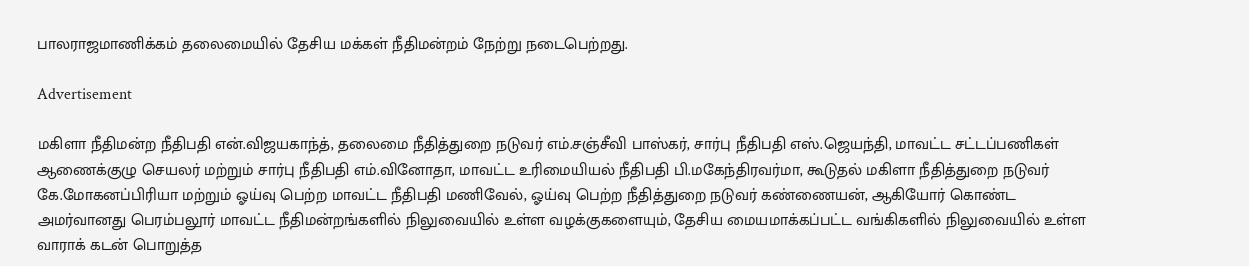பாலராஜமாணிக்கம் தலைமையில் தேசிய மக்கள் நீதிமன்றம் நேற்று நடைபெற்றது.

Advertisement

மகிளா நீதிமன்ற நீதிபதி என்.விஜயகாந்த், தலைமை நீதித்துறை நடுவர் எம்.சஞ்சீவி பாஸ்கர், சார்பு நீதிபதி எஸ்.ஜெயந்தி, மாவட்ட சட்டப்பணிகள் ஆணைக்குழு செயலர் மற்றும் சார்பு நீதிபதி எம்.வினோதா, மாவட்ட உரிமையியல் நீதிபதி பி.மகேந்திரவர்மா, கூடுதல் மகிளா நீதித்துறை நடுவர் கே.மோகனப்பிரியா மற்றும் ஓய்வு பெற்ற மாவட்ட நீதிபதி மணிவேல், ஓய்வு பெற்ற நீதித்துறை நடுவர் கண்ணையன், ஆகியோர் கொண்ட அமர்வானது பெரம்பலூர் மாவட்ட நீதிமன்றங்களில் நிலுவையில் உள்ள வழக்குகளையும், தேசிய மையமாக்கப்பட்ட வங்கிகளில் நிலுவையில் உள்ள வாராக் கடன் பொறுத்த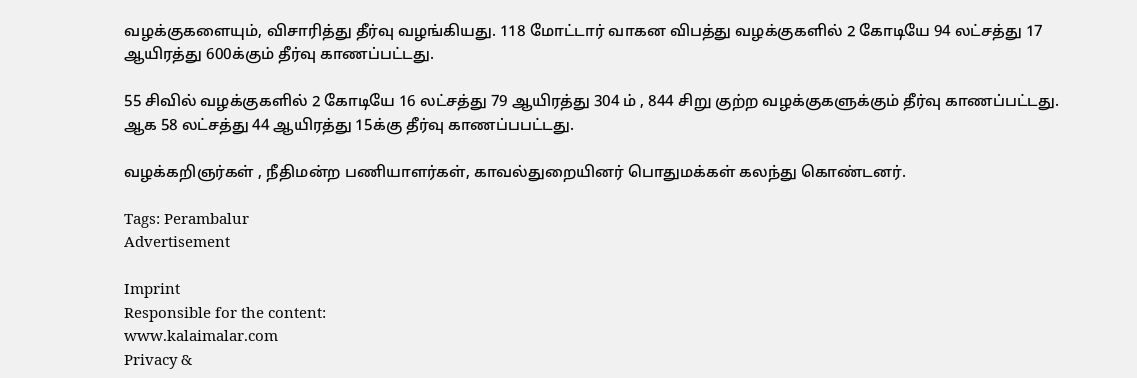வழக்குகளையும், விசாரித்து தீர்வு வழங்கியது. 118 மோட்டார் வாகன விபத்து வழக்குகளில் 2 கோடியே 94 லட்சத்து 17 ஆயிரத்து 600க்கும் தீர்வு காணப்பட்டது.

55 சிவில் வழக்குகளில் 2 கோடியே 16 லட்சத்து 79 ஆயிரத்து 304 ம் , 844 சிறு குற்ற வழக்குகளுக்கும் தீர்வு காணப்பட்டது. ஆக 58 லட்சத்து 44 ஆயிரத்து 15க்கு தீர்வு காணப்பபட்டது.

வழக்கறிஞர்கள் , நீதிமன்ற பணியாளர்கள், காவல்துறையினர் பொதுமக்கள் கலந்து கொண்டனர்.

Tags: Perambalur
Advertisement

Imprint
Responsible for the content:
www.kalaimalar.com
Privacy &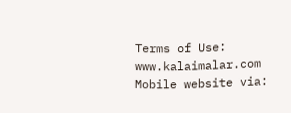Terms of Use:
www.kalaimalar.com
Mobile website via: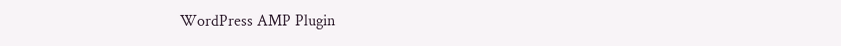WordPress AMP Plugin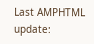Last AMPHTML update: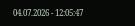04.07.2026 - 12:05:47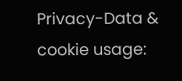Privacy-Data & cookie usage: